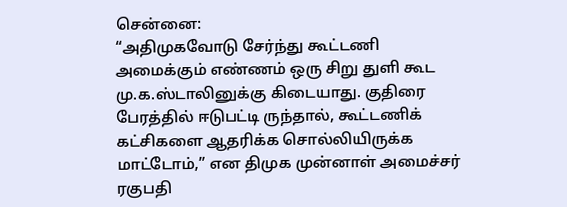சென்னை:
“அதிமுகவோடு சேர்ந்து கூட்டணி அமைக்கும் எண்ணம் ஒரு சிறு துளி கூட மு.க.ஸ்டாலினுக்கு கிடையாது. குதிரை பேரத்தில் ஈடுபட்டி ருந்தால், கூட்டணிக் கட்சிகளை ஆதரிக்க சொல்லியிருக்க மாட்டோம்,” என திமுக முன்னாள் அமைச்சர் ரகுபதி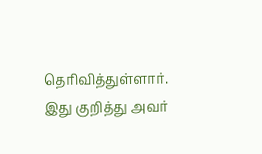தெரிவித்துள்ளார்.
இது குறித்து அவர்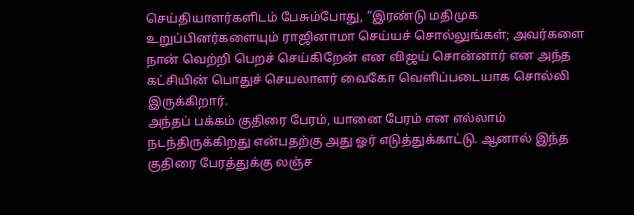செய்தியாளர்களிடம் பேசும்போது, “இரண்டு மதிமுக உறுப்பினர்களையும் ராஜினாமா செய்யச் சொல்லுங்கள்; அவர்களை நான் வெற்றி பெறச் செய்கிறேன் என விஜய் சொன்னார் என அந்த கட்சியின் பொதுச் செயலாளர் வைகோ வெளிப்படையாக சொல்லி இருக்கிறார்.
அந்தப் பக்கம் குதிரை பேரம், யானை பேரம் என எல்லாம் நடந்திருக்கிறது என்பதற்கு அது ஓர் எடுத்துக்காட்டு. ஆனால் இந்த குதிரை பேரத்துக்கு லஞ்ச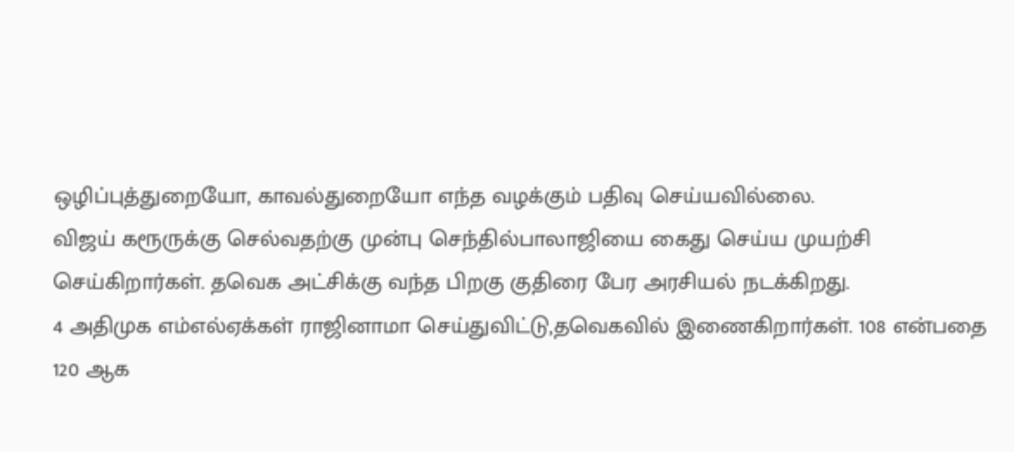ஒழிப்புத்துறையோ, காவல்துறையோ எந்த வழக்கும் பதிவு செய்யவில்லை.
விஜய் கரூருக்கு செல்வதற்கு முன்பு செந்தில்பாலாஜியை கைது செய்ய முயற்சி செய்கிறார்கள். தவெக அட்சிக்கு வந்த பிறகு குதிரை பேர அரசியல் நடக்கிறது.
4 அதிமுக எம்எல்ஏக்கள் ராஜினாமா செய்துவிட்டு,தவெகவில் இணைகிறார்கள். 108 என்பதை 120 ஆக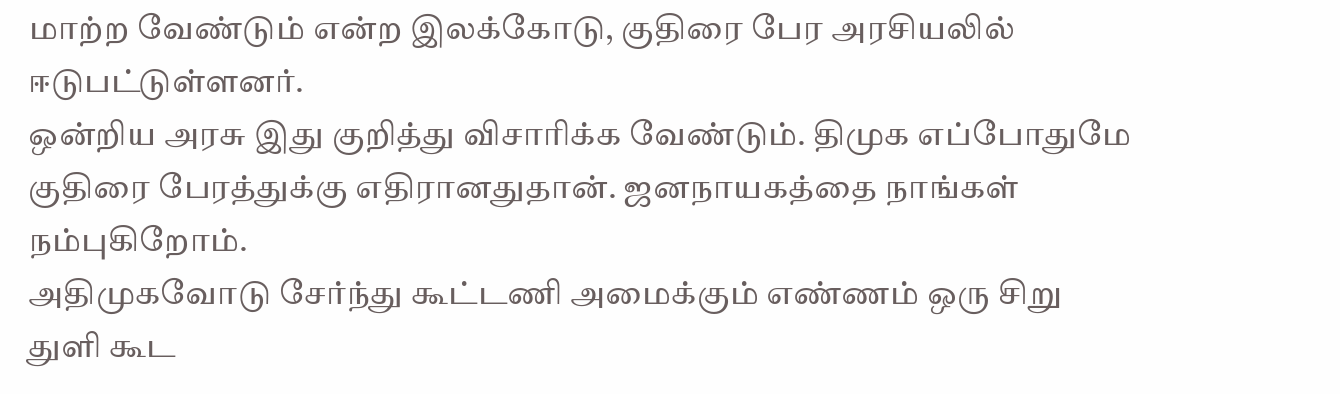மாற்ற வேண்டும் என்ற இலக்கோடு, குதிரை பேர அரசியலில் ஈடுபட்டுள்ளனர்.
ஒன்றிய அரசு இது குறித்து விசாரிக்க வேண்டும். திமுக எப்போதுமே குதிரை பேரத்துக்கு எதிரானதுதான். ஜனநாயகத்தை நாங்கள் நம்புகிறோம்.
அதிமுகவோடு சேர்ந்து கூட்டணி அமைக்கும் எண்ணம் ஒரு சிறு துளி கூட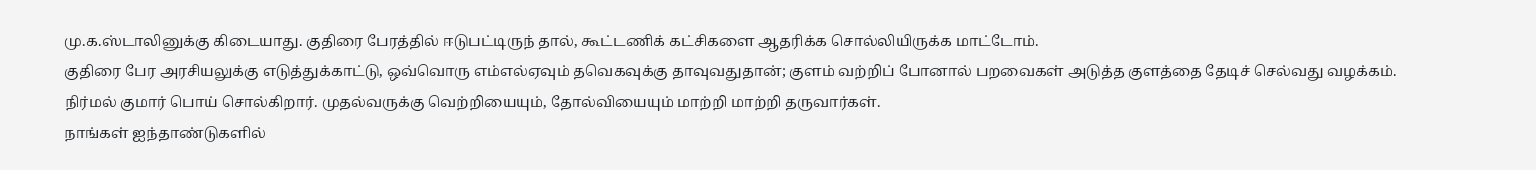மு.க.ஸ்டாலினுக்கு கிடையாது. குதிரை பேரத்தில் ஈடுபட்டிருந் தால், கூட்டணிக் கட்சிகளை ஆதரிக்க சொல்லியிருக்க மாட்டோம்.
குதிரை பேர அரசியலுக்கு எடுத்துக்காட்டு, ஒவ்வொரு எம்எல்ஏவும் தவெகவுக்கு தாவுவதுதான்; குளம் வற்றிப் போனால் பறவைகள் அடுத்த குளத்தை தேடிச் செல்வது வழக்கம்.
நிர்மல் குமார் பொய் சொல்கிறார். முதல்வருக்கு வெற்றியையும், தோல்வியையும் மாற்றி மாற்றி தருவார்கள்.
நாங்கள் ஐந்தாண்டுகளில்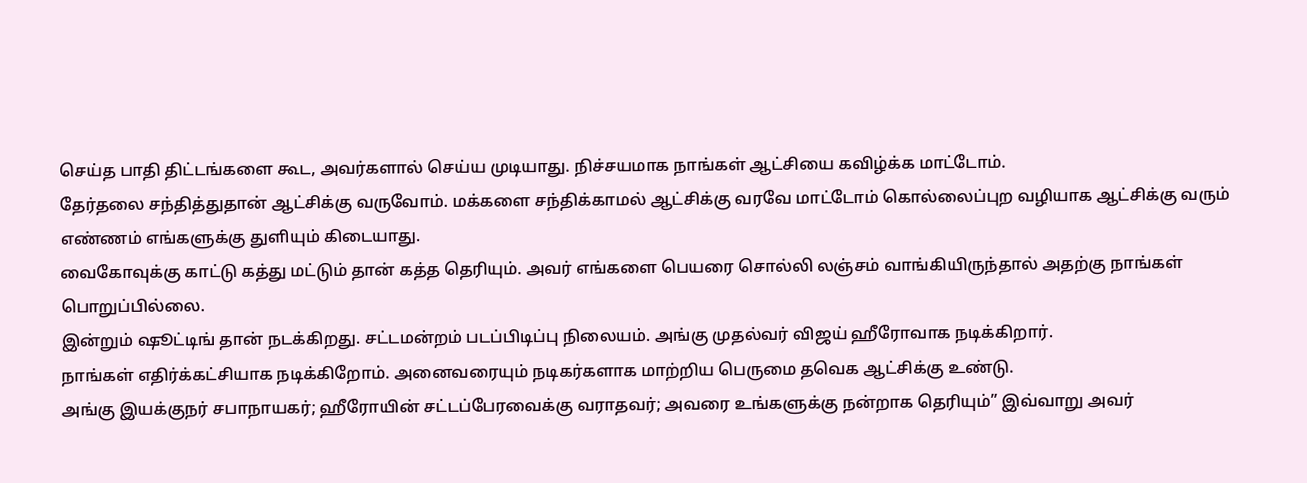செய்த பாதி திட்டங்களை கூட, அவர்களால் செய்ய முடியாது. நிச்சயமாக நாங்கள் ஆட்சியை கவிழ்க்க மாட்டோம்.
தேர்தலை சந்தித்துதான் ஆட்சிக்கு வருவோம். மக்களை சந்திக்காமல் ஆட்சிக்கு வரவே மாட்டோம் கொல்லைப்புற வழியாக ஆட்சிக்கு வரும் எண்ணம் எங்களுக்கு துளியும் கிடையாது.
வைகோவுக்கு காட்டு கத்து மட்டும் தான் கத்த தெரியும். அவர் எங்களை பெயரை சொல்லி லஞ்சம் வாங்கியிருந்தால் அதற்கு நாங்கள் பொறுப்பில்லை.
இன்றும் ஷூட்டிங் தான் நடக்கிறது. சட்டமன்றம் படப்பிடிப்பு நிலையம். அங்கு முதல்வர் விஜய் ஹீரோவாக நடிக்கிறார்.
நாங்கள் எதிர்க்கட்சியாக நடிக்கிறோம். அனைவரையும் நடிகர்களாக மாற்றிய பெருமை தவெக ஆட்சிக்கு உண்டு.
அங்கு இயக்குநர் சபாநாயகர்; ஹீரோயின் சட்டப்பேரவைக்கு வராதவர்; அவரை உங்களுக்கு நன்றாக தெரியும்” இவ்வாறு அவர்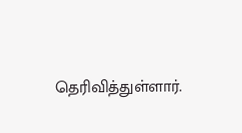தெரிவித்துள்ளார்.